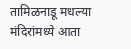तामिळनाडू मधल्या मंदिरांमध्ये आता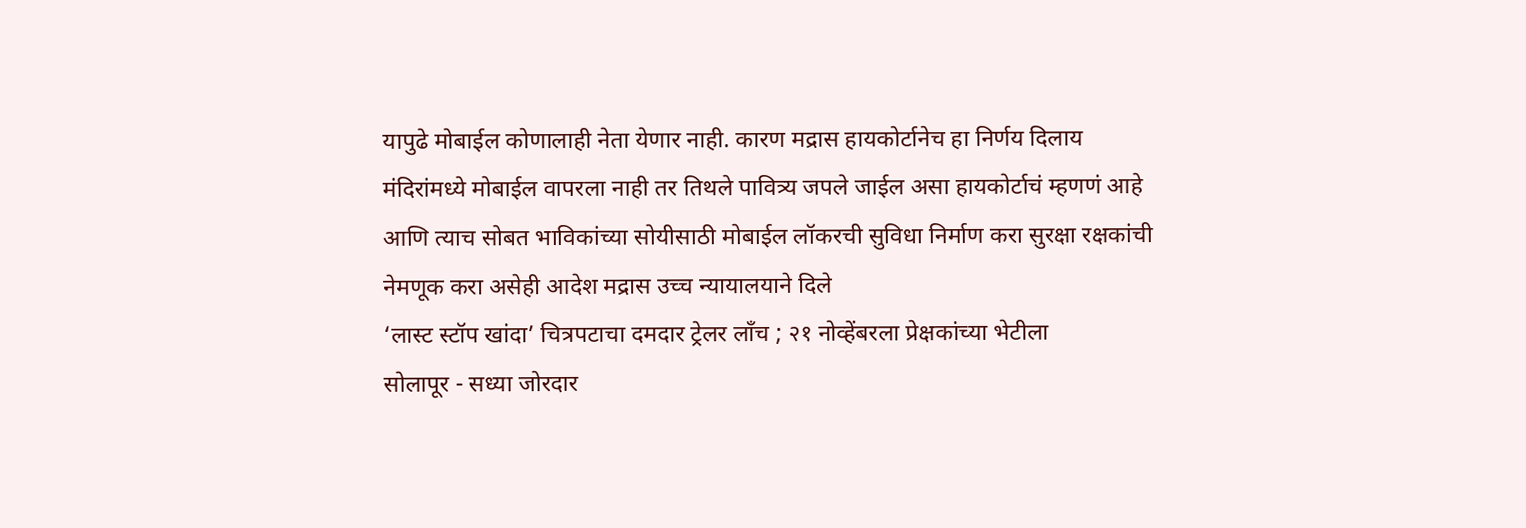यापुढे मोबाईल कोणालाही नेता येणार नाही. कारण मद्रास हायकोर्टानेच हा निर्णय दिलाय मंदिरांमध्ये मोबाईल वापरला नाही तर तिथले पावित्र्य जपले जाईल असा हायकोर्टाचं म्हणणं आहे आणि त्याच सोबत भाविकांच्या सोयीसाठी मोबाईल लॉकरची सुविधा निर्माण करा सुरक्षा रक्षकांची नेमणूक करा असेही आदेश मद्रास उच्च न्यायालयाने दिले
‘लास्ट स्टॉप खांदा’ चित्रपटाचा दमदार ट्रेलर लाँच ; २१ नोव्हेंबरला प्रेक्षकांच्या भेटीला
सोलापूर - सध्या जोरदार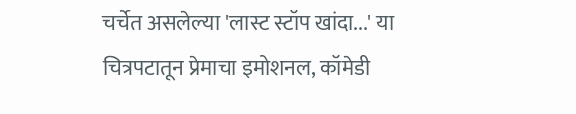चर्चेत असलेल्या 'लास्ट स्टॉप खांदा...' या चित्रपटातून प्रेमाचा इमोशनल, कॉमेडी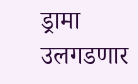ड्रामा उलगडणार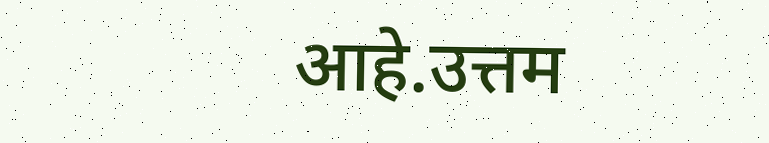आहे.उत्तम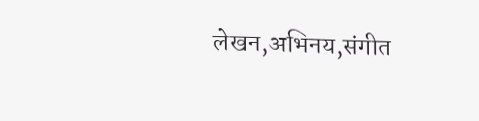लेखन,अभिनय,संगीत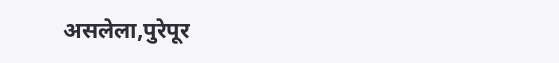असलेला,पुरेपूर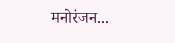मनोरंजन...